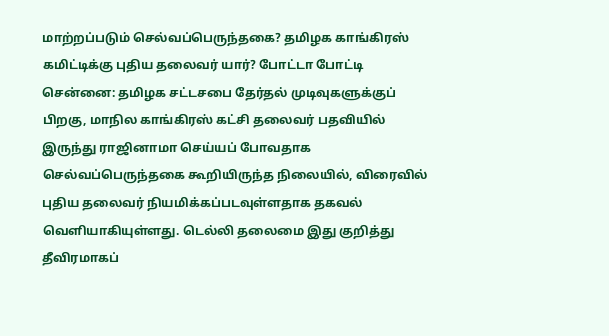மாற்றப்படும் செல்வப்பெருந்தகை? தமிழக காங்கிரஸ் கமிட்டிக்கு புதிய தலைவர் யார்? போட்டா போட்டி
சென்னை: தமிழக சட்டசபை தேர்தல் முடிவுகளுக்குப் பிறகு, மாநில காங்கிரஸ் கட்சி தலைவர் பதவியில் இருந்து ராஜினாமா செய்யப் போவதாக செல்வப்பெருந்தகை கூறியிருந்த நிலையில், விரைவில் புதிய தலைவர் நியமிக்கப்படவுள்ளதாக தகவல் வெளியாகியுள்ளது. டெல்லி தலைமை இது குறித்து தீவிரமாகப்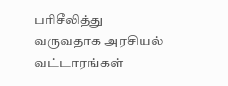பரிசீலித்து வருவதாக அரசியல் வட்டாரங்கள்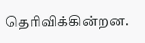தெரிவிக்கின்றன.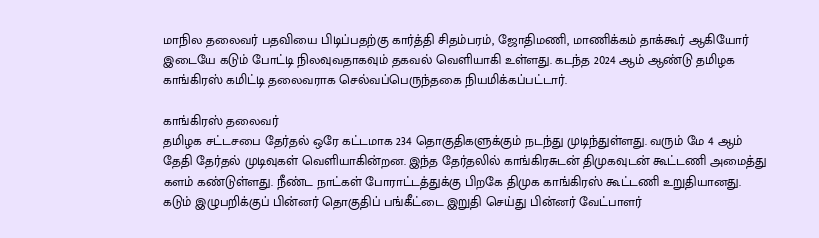மாநில தலைவர் பதவியை பிடிப்பதற்கு கார்த்தி சிதம்பரம், ஜோதிமணி, மாணிக்கம் தாக்கூர் ஆகியோர் இடையே கடும் போட்டி நிலவுவதாகவும் தகவல் வெளியாகி உள்ளது. கடந்த 2024 ஆம் ஆண்டு தமிழக காங்கிரஸ் கமிட்டி தலைவராக செல்வப்பெருந்தகை நியமிக்கப்பட்டார்.

காங்கிரஸ் தலைவர்
தமிழக சட்டசபை தேர்தல் ஒரே கட்டமாக 234 தொகுதிகளுக்கும் நடந்து முடிந்துள்ளது. வரும் மே 4 ஆம் தேதி தேர்தல் முடிவுகள் வெளியாகின்றன. இந்த தேர்தலில் காங்கிரசுடன் திமுகவுடன் கூட்டணி அமைத்து களம் கண்டுள்ளது. நீண்ட நாட்கள் போராட்டத்துக்கு பிறகே திமுக காங்கிரஸ் கூட்டணி உறுதியானது. கடும் இழுபறிக்குப் பின்னர் தொகுதிப் பங்கீட்டை இறுதி செய்து பின்னர் வேட்பாளர்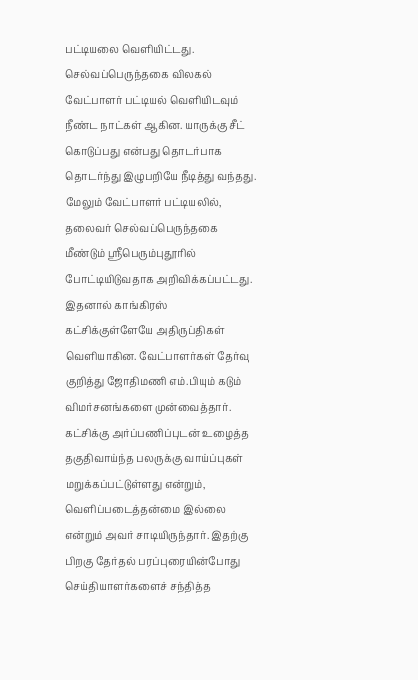பட்டியலை வெளியிட்டது.
செல்வப்பெருந்தகை விலகல்
வேட்பாளர் பட்டியல் வெளியிடவும் நீண்ட நாட்கள் ஆகின. யாருக்கு சீட் கொடுப்பது என்பது தொடர்பாக தொடர்ந்து இழுபறியே நீடித்து வந்தது. மேலும் வேட்பாளர் பட்டியலில், தலைவர் செல்வப்பெருந்தகை மீண்டும் ஸ்ரீபெரும்புதூரில் போட்டியிடுவதாக அறிவிக்கப்பட்டது. இதனால் காங்கிரஸ் கட்சிக்குள்ளேயே அதிருப்திகள் வெளியாகின. வேட்பாளர்கள் தேர்வு குறித்து ஜோதிமணி எம்.பியும் கடும் விமர்சனங்களை முன்வைத்தார்.
கட்சிக்கு அர்ப்பணிப்புடன் உழைத்த தகுதிவாய்ந்த பலருக்கு வாய்ப்புகள் மறுக்கப்பட்டுள்ளது என்றும், வெளிப்படைத்தன்மை இல்லை என்றும் அவர் சாடியிருந்தார். இதற்கு பிறகு தேர்தல் பரப்புரையின்போது செய்தியாளர்களைச் சந்தித்த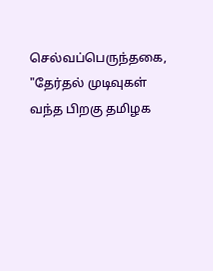செல்வப்பெருந்தகை, "தேர்தல் முடிவுகள் வந்த பிறகு தமிழக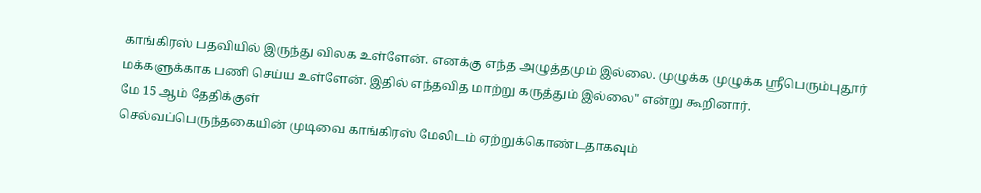காங்கிரஸ் பதவியில் இருந்து விலக உள்ளேன். எனக்கு எந்த அழுத்தமும் இல்லை. முழுக்க முழுக்க ஸ்ரீபெரும்புதூர் மக்களுக்காக பணி செய்ய உள்ளேன். இதில் எந்தவித மாற்று கருத்தும் இல்லை" என்று கூறினார்.
மே 15 ஆம் தேதிக்குள்
செல்வப்பெருந்தகையின் முடிவை காங்கிரஸ் மேலிடம் ஏற்றுக்கொண்டதாகவும்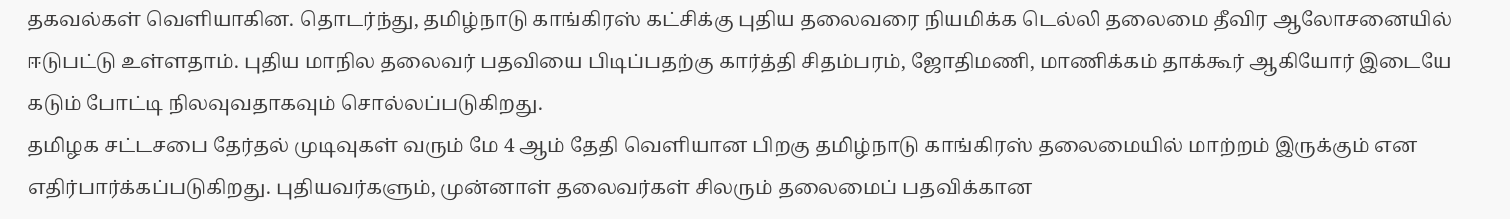தகவல்கள் வெளியாகின. தொடர்ந்து, தமிழ்நாடு காங்கிரஸ் கட்சிக்கு புதிய தலைவரை நியமிக்க டெல்லி தலைமை தீவிர ஆலோசனையில் ஈடுபட்டு உள்ளதாம். புதிய மாநில தலைவர் பதவியை பிடிப்பதற்கு கார்த்தி சிதம்பரம், ஜோதிமணி, மாணிக்கம் தாக்கூர் ஆகியோர் இடையே கடும் போட்டி நிலவுவதாகவும் சொல்லப்படுகிறது.
தமிழக சட்டசபை தேர்தல் முடிவுகள் வரும் மே 4 ஆம் தேதி வெளியான பிறகு தமிழ்நாடு காங்கிரஸ் தலைமையில் மாற்றம் இருக்கும் என எதிர்பார்க்கப்படுகிறது. புதியவர்களும், முன்னாள் தலைவர்கள் சிலரும் தலைமைப் பதவிக்கான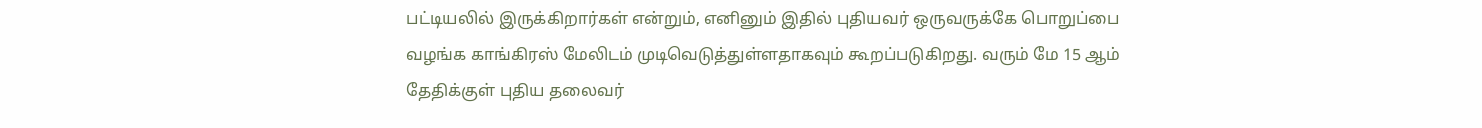பட்டியலில் இருக்கிறார்கள் என்றும், எனினும் இதில் புதியவர் ஒருவருக்கே பொறுப்பை வழங்க காங்கிரஸ் மேலிடம் முடிவெடுத்துள்ளதாகவும் கூறப்படுகிறது. வரும் மே 15 ஆம் தேதிக்குள் புதிய தலைவர்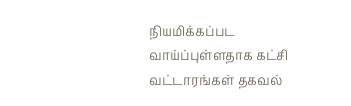நியமிக்கப்பட வாய்ப்புள்ளதாக கட்சி வட்டாரங்கள் தகவல்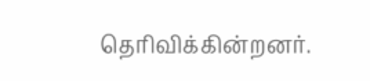தெரிவிக்கின்றனர்.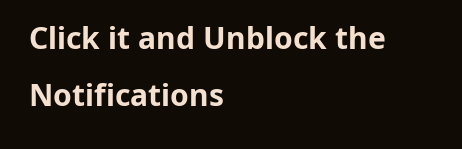Click it and Unblock the Notifications